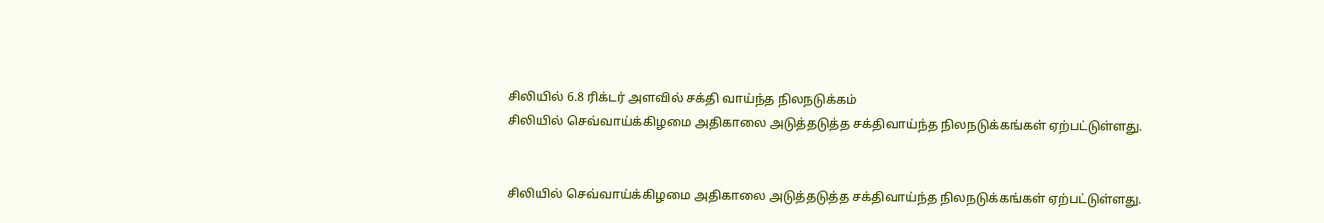சிலியில் 6.8 ரிக்டர் அளவில் சக்தி வாய்ந்த நிலநடுக்கம்
சிலியில் செவ்வாய்க்கிழமை அதிகாலை அடுத்தடுத்த சக்திவாய்ந்த நிலநடுக்கங்கள் ஏற்பட்டுள்ளது.


சிலியில் செவ்வாய்க்கிழமை அதிகாலை அடுத்தடுத்த சக்திவாய்ந்த நிலநடுக்கங்கள் ஏற்பட்டுள்ளது.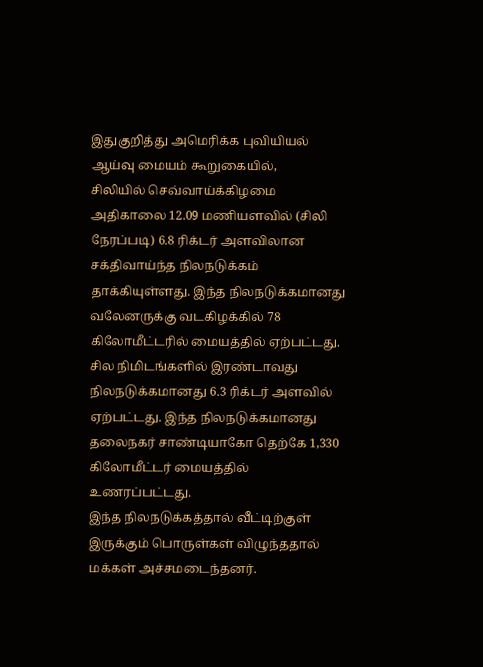இதுகுறித்து அமெரிக்க புவியியல் ஆய்வு மையம் கூறுகையில்,
சிலியில் செவ்வாய்க்கிழமை அதிகாலை 12.09 மணியளவில் (சிலி நேரப்படி) 6.8 ரிக்டர் அளவிலான சக்திவாய்ந்த நிலநடுக்கம் தாக்கியுள்ளது. இந்த நிலநடுக்கமானது வலேனருக்கு வடகிழக்கில் 78 கிலோமீட்டரில் மையத்தில் ஏற்பட்டது.
சில நிமிடங்களில் இரண்டாவது நிலநடுக்கமானது 6.3 ரிக்டர் அளவில் ஏற்பட்டது. இந்த நிலநடுக்கமானது தலைநகர் சாண்டியாகோ தெற்கே 1,330 கிலோமீட்டர் மையத்தில் உணரப்பட்டது.
இந்த நிலநடுக்கத்தால் வீட்டிற்குள் இருக்கும் பொருள்கள் விழுந்ததால் மக்கள் அச்சமடைந்தனர்.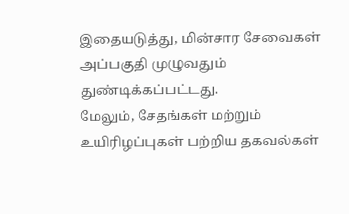இதையடுத்து, மின்சார சேவைகள் அப்பகுதி முழுவதும் துண்டிக்கப்பட்டது.
மேலும், சேதங்கள் மற்றும் உயிரிழப்புகள் பற்றிய தகவல்கள்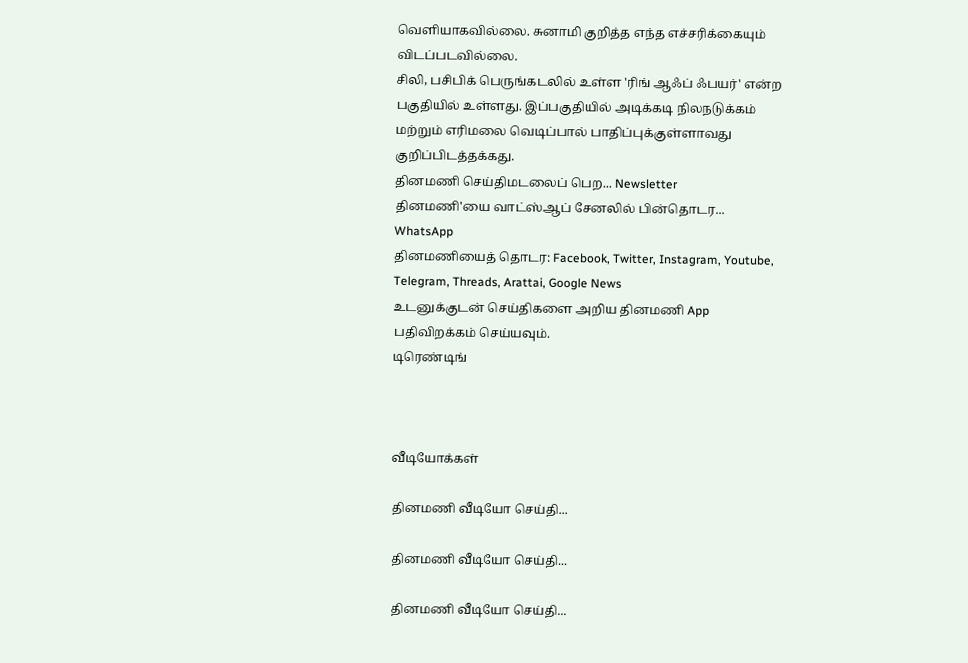வெளியாகவில்லை. சுனாமி குறித்த எந்த எச்சரிக்கையும் விடப்படவில்லை.
சிலி, பசிபிக் பெருங்கடலில் உள்ள 'ரிங் ஆஃப் ஃபயர்' என்ற பகுதியில் உள்ளது. இப்பகுதியில் அடிக்கடி நிலநடுக்கம் மற்றும் எரிமலை வெடிப்பால் பாதிப்புக்குள்ளாவது குறிப்பிடத்தக்கது.
தினமணி செய்திமடலைப் பெற... Newsletter
தினமணி'யை வாட்ஸ்ஆப் சேனலில் பின்தொடர... WhatsApp
தினமணியைத் தொடர: Facebook, Twitter, Instagram, Youtube, Telegram, Threads, Arattai, Google News
உடனுக்குடன் செய்திகளை அறிய தினமணி App பதிவிறக்கம் செய்யவும்.
டிரெண்டிங்



வீடியோக்கள்

தினமணி வீடியோ செய்தி...

தினமணி வீடியோ செய்தி...

தினமணி வீடியோ செய்தி...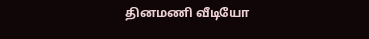தினமணி வீடியோ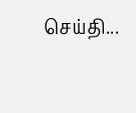செய்தி...